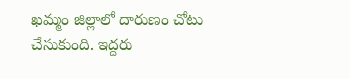ఖమ్మం జిల్లాలో దారుణం చోటు చేసుకుంది. ఇద్దరు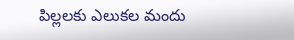పిల్లలకు ఎలుకల మందు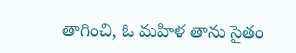తాగించి, ఓ మహిళ తాను సైతం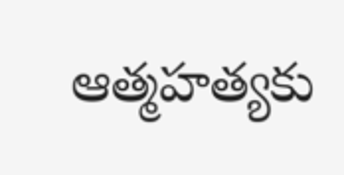ఆత్మహత్యకు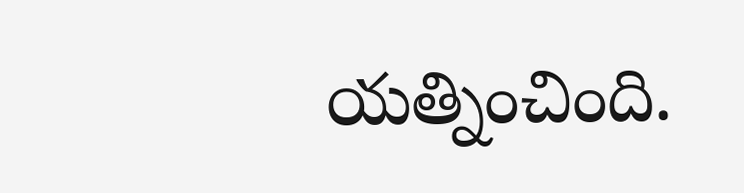యత్నించింది.